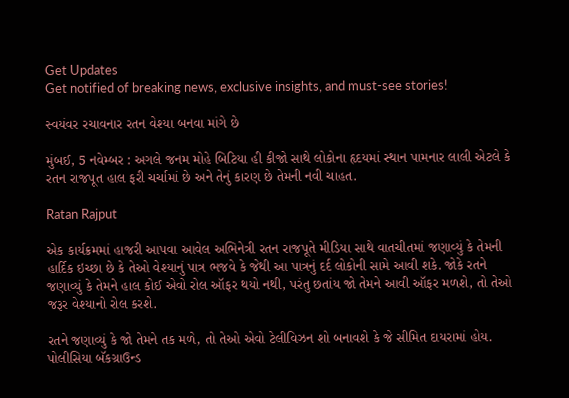Get Updates
Get notified of breaking news, exclusive insights, and must-see stories!

સ્વયંવર રચાવનાર રતન વેશ્યા બનવા માંગે છે

મુંબઈ, 5 નવેમ્બર : અગલે જનમ મોહે બિટિયા હી કીજો સાથે લોકોના હૃદયમાં સ્થાન પામનાર લાલી એટલે કે રતન રાજપૂત હાલ ફરી ચર્ચામાં છે અને તેનું કારણ છે તેમની નવી ચાહત.

Ratan Rajput

એક કાર્યક્રમમાં હાજરી આપવા આવેલ અભિનેત્રી રતન રાજપૂતે મીડિયા સાથે વાતચીતમાં જણાવ્યું કે તેમની હાર્દિક ઇચ્છા છે કે તેઓ વેશ્યાનું પાત્ર ભજવે કે જેથી આ પાત્રનું દર્દ લોકોની સામે આવી શકે. જોકે રતને જણાવ્યું કે તેમને હાલ કોઈ એવો રોલ ઑફર થયો નથી, પરંતુ છતાંય જો તેમને આવી ઑફર મળશે, તો તેઓ જરૂર વેશ્યાનો રોલ કરશે.

રતને જણાવ્યું કે જો તેમને તક મળે, તો તેઓ એવો ટેલીવિઝન શો બનાવશે કે જે સીમિત દાયરામાં હોય. પોલીસિયા બૅકગ્રાઉન્ડ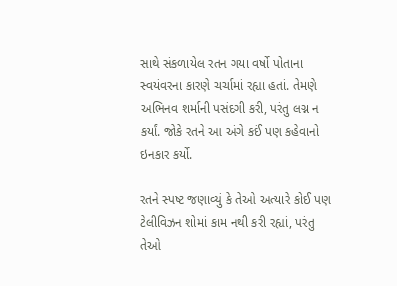સાથે સંકળાયેલ રતન ગયા વર્ષો પોતાના સ્વયંવરના કારણે ચર્ચામાં રહ્યા હતાં. તેમણે અભિનવ શર્માની પસંદગી કરી, પરંતુ લગ્ન ન કર્યાં. જોકે રતને આ અંગે કઈં પણ કહેવાનો ઇનકાર કર્યો.

રતને સ્પષ્ટ જણાવ્યું કે તેઓ અત્યારે કોઈ પણ ટેલીવિઝન શોમાં કામ નથી કરી રહ્યાં, પરંતુ તેઓ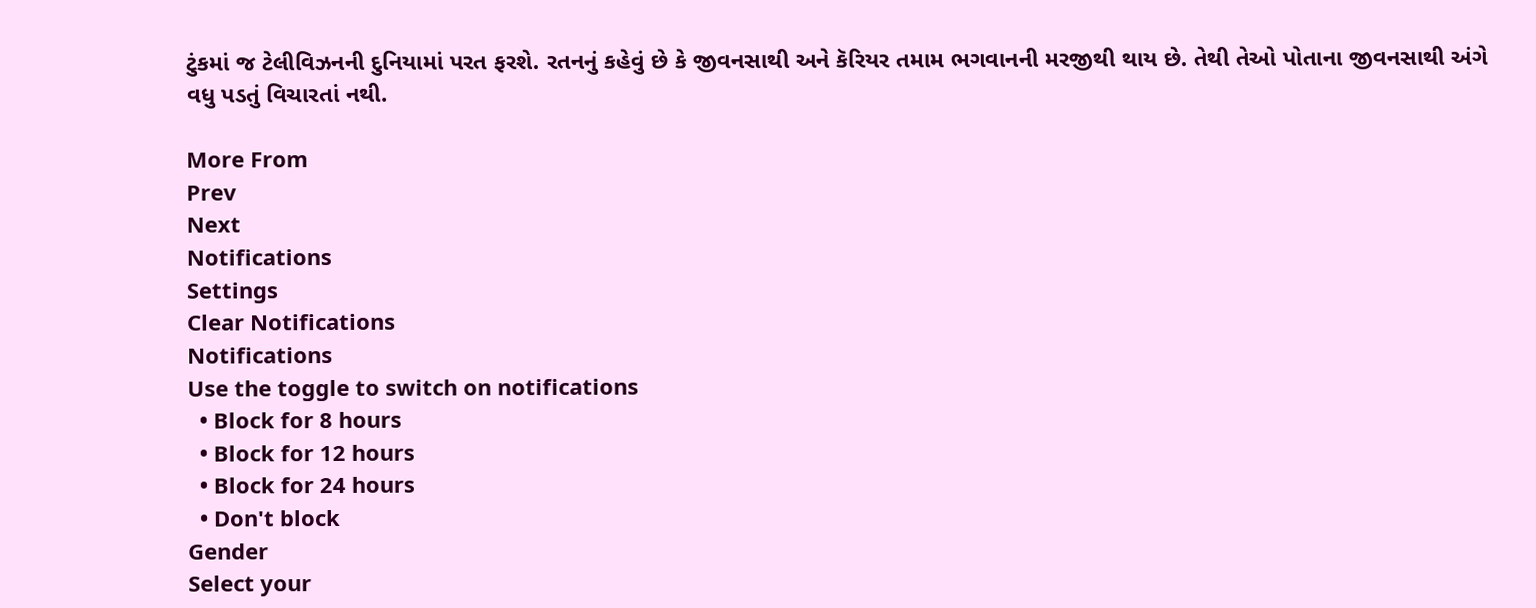ટુંકમાં જ ટેલીવિઝનની દુનિયામાં પરત ફરશે. રતનનું કહેવું છે કે જીવનસાથી અને કૅરિયર તમામ ભગવાનની મરજીથી થાય છે. તેથી તેઓ પોતાના જીવનસાથી અંગે વધુ પડતું વિચારતાં નથી.

More From
Prev
Next
Notifications
Settings
Clear Notifications
Notifications
Use the toggle to switch on notifications
  • Block for 8 hours
  • Block for 12 hours
  • Block for 24 hours
  • Don't block
Gender
Select your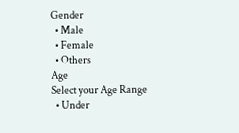Gender
  • Male
  • Female
  • Others
Age
Select your Age Range
  • Under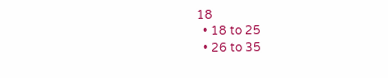18
  • 18 to 25
  • 26 to 35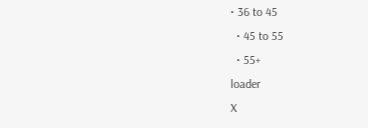• 36 to 45
  • 45 to 55
  • 55+
loader
X